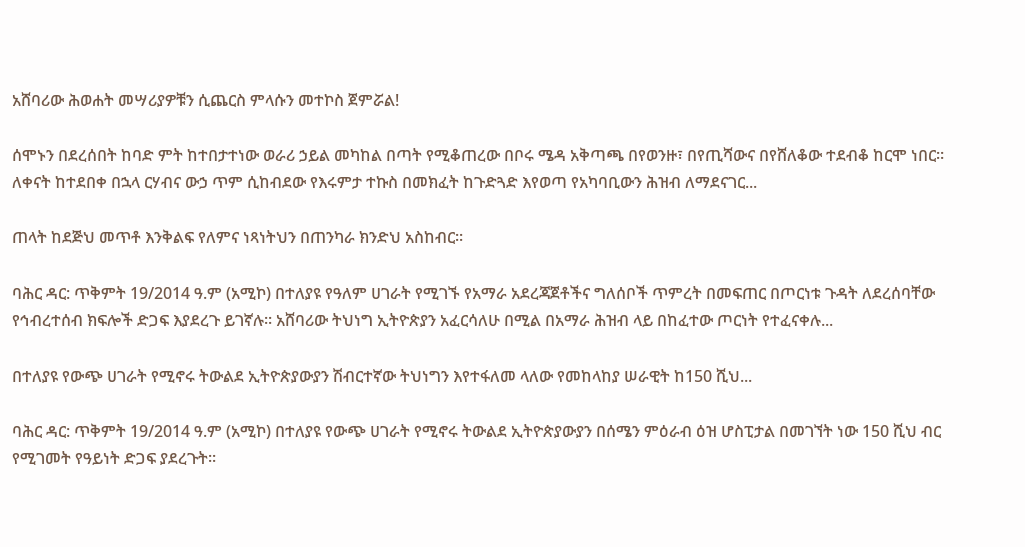አሸባሪው ሕወሐት መሣሪያዎቹን ሲጨርስ ምላሱን መተኮስ ጀምሯል!

ሰሞኑን በደረሰበት ከባድ ምት ከተበታተነው ወራሪ ኃይል መካከል በጣት የሚቆጠረው በቦሩ ሜዳ አቅጣጫ በየወንዙ፣ በየጢሻውና በየሸለቆው ተደብቆ ከርሞ ነበር። ለቀናት ከተደበቀ በኋላ ርሃብና ውኃ ጥም ሲከብደው የእሩምታ ተኩስ በመክፈት ከጉድጓድ እየወጣ የአካባቢውን ሕዝብ ለማደናገር...

ጠላት ከደጅህ መጥቶ እንቅልፍ የለምና ነጻነትህን በጠንካራ ክንድህ አስከብር፡፡

ባሕር ዳር: ጥቅምት 19/2014 ዓ.ም (አሚኮ) በተለያዩ የዓለም ሀገራት የሚገኙ የአማራ አደረጃጀቶችና ግለሰቦች ጥምረት በመፍጠር በጦርነቱ ጉዳት ለደረሰባቸው የኅብረተሰብ ክፍሎች ድጋፍ እያደረጉ ይገኛሉ፡፡ አሸባሪው ትህነግ ኢትዮጵያን አፈርሳለሁ በሚል በአማራ ሕዝብ ላይ በከፈተው ጦርነት የተፈናቀሉ...

በተለያዩ የውጭ ሀገራት የሚኖሩ ትውልደ ኢትዮጵያውያን ሽብርተኛው ትህነግን እየተፋለመ ላለው የመከላከያ ሠራዊት ከ150 ሺህ...

ባሕር ዳር: ጥቅምት 19/2014 ዓ.ም (አሚኮ) በተለያዩ የውጭ ሀገራት የሚኖሩ ትውልደ ኢትዮጵያውያን በሰሜን ምዕራብ ዕዝ ሆስፒታል በመገኘት ነው 150 ሺህ ብር የሚገመት የዓይነት ድጋፍ ያደረጉት፡፡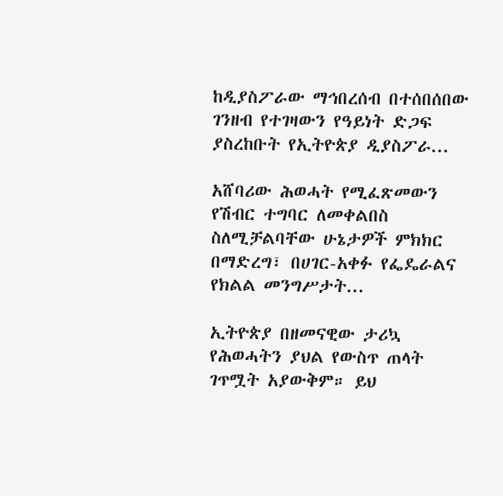ከዲያስፖራው ማኅበረሰብ በተሰበሰበው ገንዘብ የተገዛውን የዓይነት ድጋፍ ያስረከቡት የኢትዮጵያ ዲያስፖራ...

አሸባሪው ሕወሓት የሚፈጽመውን የሽብር ተግባር ለመቀልበስ ስለሚቻልባቸው ሁኔታዎች ምክክር በማድረግ፣ በሀገር-አቀፉ የፌዴራልና የክልል መንግሥታት...

ኢትዮጵያ በዘመናዊው ታሪኳ የሕወሓትን ያህል የውስጥ ጠላት ገጥሟት አያውቅም። ይህ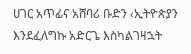ሀገር አጥፊና አሸባሪ ቡድን ‹ኢትዮጵያን እንደፈለግኩ አድርጌ እስካልገዛኋት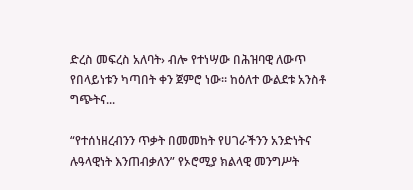ድረስ መፍረስ አለባት› ብሎ የተነሣው በሕዝባዊ ለውጥ የበላይነቱን ካጣበት ቀን ጀምሮ ነው። ከዕለተ ውልደቱ አንስቶ ግጭትና...

“የተሰነዘረብንን ጥቃት በመመከት የሀገራችንን አንድነትና ሉዓላዊነት እንጠብቃለን” የኦሮሚያ ክልላዊ መንግሥት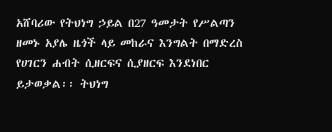አሸባሪው የትህነግ ኃይል በ27 ዓመታት የሥልጣን ዘመኑ አያሌ ዜጎች ላይ መከራና እንግልት በማድረስ የሀገርን ሐብት ሲዘርፍና ሲያዘርፍ እንደነበር ይታወቃል፡፡ ትህነግ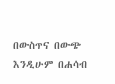በውስጥና በውጭ እንዲሁም በሐሳብ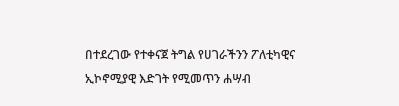በተደረገው የተቀናጀ ትግል የሀገራችንን ፖለቲካዊና ኢኮኖሚያዊ እድገት የሚመጥን ሐሣብ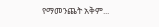የማመንጨት አቅም...